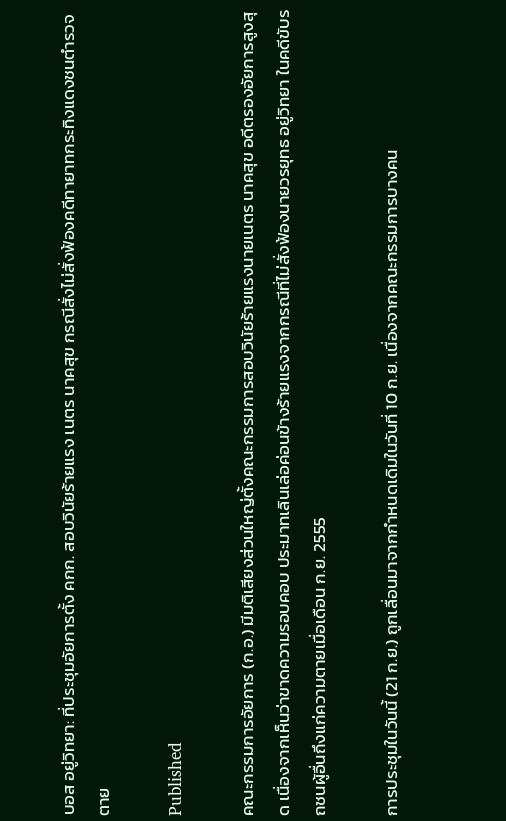บอส อยู่วิทยา: ที่ประชุมอัยการตั้ง คกก. สอบวินัยร้ายแรง เนตร นาคสุข กรณีสั่งไม่สั่งฟ้องคดีทายาทกระทิงแดงชนตำรวจตาย

Published

คณะกรรมการอัยการ (ก.อ.) มีมติเสียงส่วนใหญ่ตั้งคณะกรรมการสอบวินัยร้ายแรงนายเนตร นาคสุข อดีตรองอัยการสูงสุด เนื่องจากเห็นว่าขาดความรอบคอบ ประมาทเลินเล่อค่อนข้างร้ายแรงจากกรณีที่ไม่สั่งฟ้องนายวรยุทธ อยู่วิทยา ในคดีขับรถชนผู้อื่นถึงแก่ความตายเมื่อเดือน ก.ย. 2555

การประชุมในวันนี้ (21 ก.ย.) ถูกเลื่อนมาจากกำหนดเดิมในวันที่ 10 ก.ย. เนื่องจากคณะกรรมการบางคน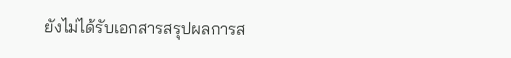ยังไม่ได้รับเอกสารสรุปผลการส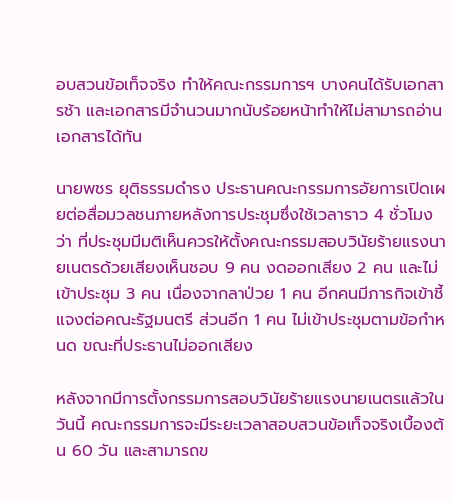อบสวนข้อเท็จจริง ทำให้คณะกรรมการฯ บางคนได้รับเอกสารช้า และเอกสารมีจำนวนมากนับร้อยหน้าทำให้ไม่สามารถอ่านเอกสารได้ทัน

นายพชร ยุติธรรมดำรง ประธานคณะกรรมการอัยการเปิดเผยต่อสื่อมวลชนภายหลังการประชุมซึ่งใช้เวลาราว 4 ชั่วโมง ว่า ที่ประชุมมีมติเห็นควรให้ตั้งคณะกรรมสอบวินัยร้ายแรงนายเนตรด้วยเสียงเห็นชอบ 9 คน งดออกเสียง 2 คน และไม่เข้าประชุม 3 คน เนื่องจากลาป่วย 1 คน อีกคนมีภารกิจเข้าชี้แจงต่อคณะรัฐมนตรี ส่วนอีก 1 คน ไม่เข้าประชุมตามข้อกำหนด ขณะที่ประธานไม่ออกเสียง

หลังจากมีการตั้งกรรมการสอบวินัยร้ายแรงนายเนตรแล้วในวันนี้ คณะกรรมการจะมีระยะเวลาสอบสวนข้อเท็จจริงเบื้องต้น 60 วัน และสามารถข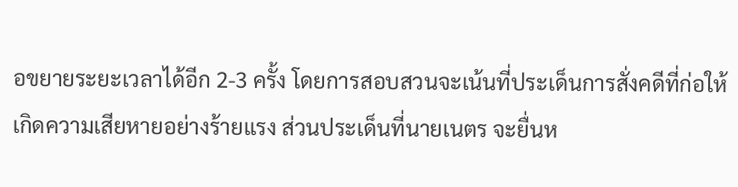อขยายระยะเวลาได้อีก 2-3 ครั้ง โดยการสอบสวนจะเน้นที่ประเด็นการสั่งคดีที่ก่อให้เกิดความเสียหายอย่างร้ายแรง ส่วนประเด็นที่นายเนตร จะยื่นห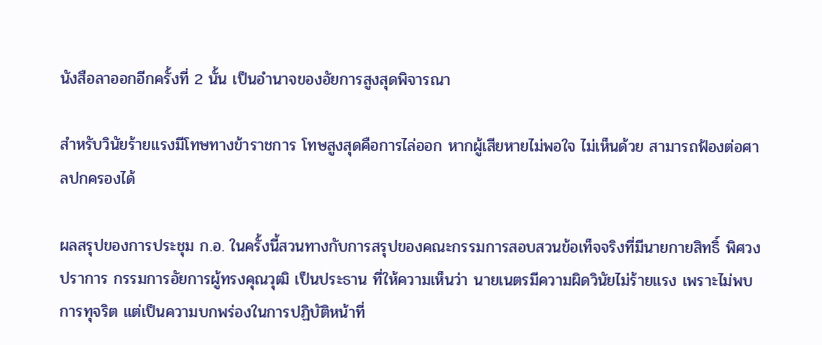นังสือลาออกอีกครั้งที่ 2 นั้น เป็นอำนาจของอัยการสูงสุดพิจารณา

สำหรับวินัยร้ายแรงมีโทษทางข้าราชการ โทษสูงสุดคือการไล่ออก หากผู้เสียหายไม่พอใจ ไม่เห็นด้วย สามารถฟ้องต่อศาลปกครองได้

ผลสรุปของการประชุม ก.อ. ในครั้งนี้สวนทางกับการสรุปของคณะกรรมการสอบสวนข้อเท็จจริงที่มีนายกายสิทธิ์ พิศวงปราการ กรรมการอัยการผู้ทรงคุณวุฒิ เป็นประธาน ที่ให้ความเห็นว่า นายเนตรมีความผิดวินัยไม่ร้ายแรง เพราะไม่พบการทุจริต แต่เป็นความบกพร่องในการปฏิบัติหน้าที่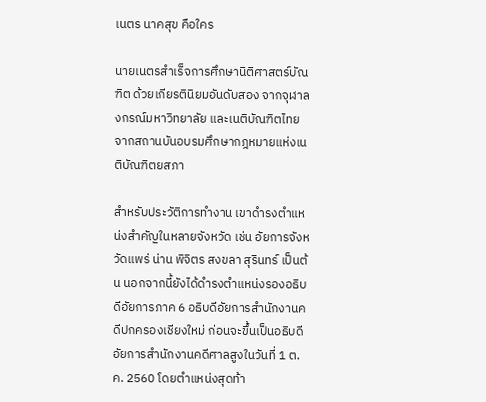เนตร นาคสุข คือใคร

นายเนตรสำเร็จการศึกษานิติศาสตร์บัณฑิต ด้วยเกียรตินิยมอันดับสอง จากจุฬาลงกรณ์มหาวิทยาลัย และเนติบัณฑิตไทย จากสถานบันอบรมศึกษากฎหมายแห่งเนติบัณฑิตยสภา

สำหรับประวัติการทำงาน เขาดำรงตำแหน่งสำคัญในหลายจังหวัด เช่น อัยการจังหวัดแพร่ น่าน พิจิตร สงขลา สุรินทร์ เป็นต้น นอกจากนี้ยังได้ดำรงตำแหน่งรองอธิบดีอัยการภาค 6 อธิบดีอัยการสำนักงานคดีปกครองเชียงใหม่ ก่อนจะขึ้นเป็นอธิบดีอัยการสำนักงานคดีศาลสูงในวันที่ 1 ต.ค. 2560 โดยตำแหน่งสุดท้า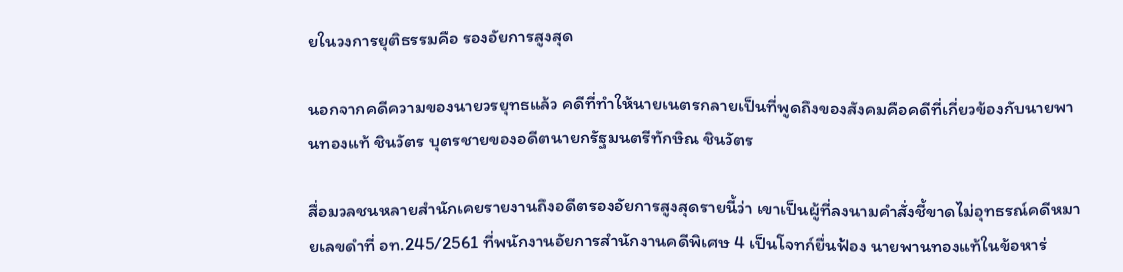ยในวงการยุติธรรมคือ รองอัยการสูงสุด

นอกจากคดีความของนายวรยุทธแล้ว คดีที่ทำให้นายเนตรกลายเป็นที่พูดถึงของสังคมคือคดีที่เกี่ยวข้องกับนายพานทองแท้ ชินวัตร บุตรชายของอดีตนายกรัฐมนตรีทักษิณ ชินวัตร

สื่อมวลชนหลายสำนักเคยรายงานถึงอดีตรองอัยการสูงสุดรายนี้ว่า เขาเป็นผู้ที่ลงนามคำสั่งชี้ขาดไม่อุทธรณ์คดีหมายเลขดำที่ อท.245/2561 ที่พนักงานอัยการสำนักงานคดีพิเศษ 4 เป็นโจทก์ยื่นฟ้อง นายพานทองแท้ในข้อหาร่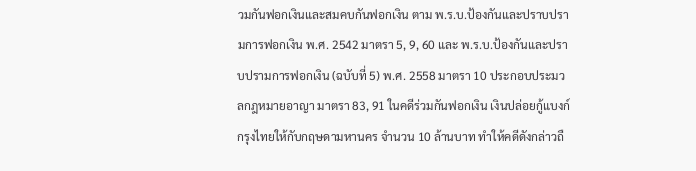วมกันฟอกเงินและสมคบกันฟอกเงิน ตาม พ.ร.บ.ป้องกันและปราบปรามการฟอกเงิน พ.ศ. 2542 มาตรา 5, 9, 60 และ พ.ร.บ.ป้องกันและปราบปรามการฟอกเงิน (ฉบับที่ 5) พ.ศ. 2558 มาตรา 10 ประกอบประมวลกฎหมายอาญา มาตรา 83, 91 ในคดีร่วมกันฟอกเงิน เงินปล่อยกู้แบงก์กรุงไทยให้กับกฤษดามหานคร จำนวน 10 ล้านบาท ทำให้คดีดังกล่าวถื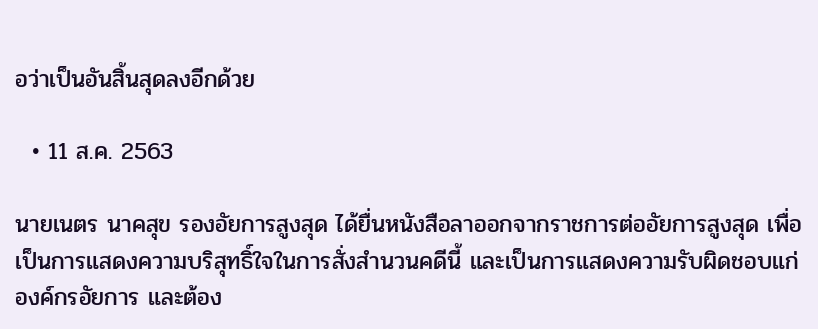อว่าเป็นอันสิ้นสุดลงอีกด้วย

  • 11 ส.ค. 2563

นายเนตร นาคสุข รองอัยการสูงสุด ได้ยื่นหนังสือลาออกจากราชการต่ออัยการสูงสุด เพื่อเป็นการแสดงความบริสุทธิ์ใจในการสั่งสำนวนคดีนี้ และเป็นการแสดงความรับผิดชอบแก่องค์กรอัยการ และต้อง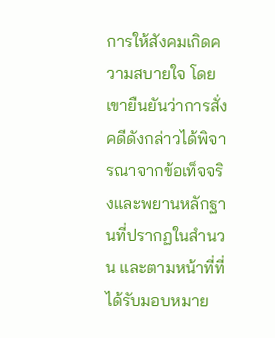การให้สังคมเกิดความสบายใจ โดยเขายืนยันว่าการสั่งคดีดังกล่าวได้พิจารณาจากข้อเท็จจริงและพยานหลักฐานที่ปรากฏในสำนวน และตามหน้าที่ที่ได้รับมอบหมาย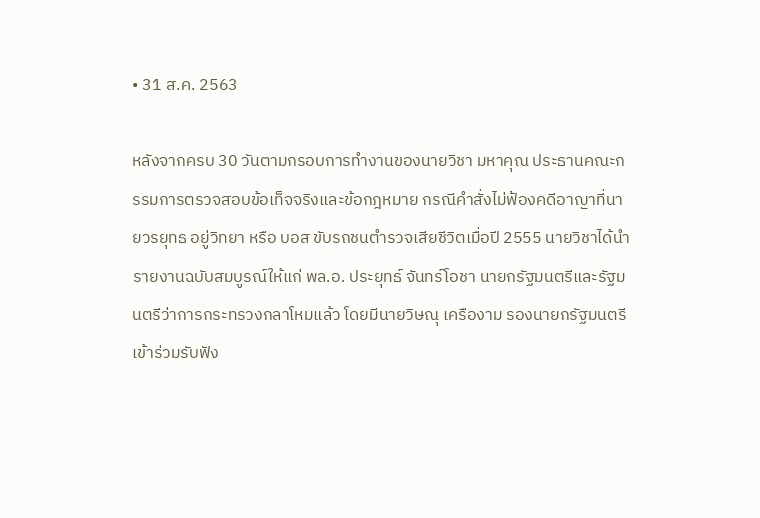• 31 ส.ค. 2563

หลังจากครบ 30 วันตามกรอบการทำงานของนายวิชา มหาคุณ ประธานคณะกรรมการตรวจสอบข้อเท็จจริงและข้อกฎหมาย กรณีคำสั่งไม่ฟ้องคดีอาญาที่นายวรยุทธ อยู่วิทยา หรือ บอส ขับรถชนตำรวจเสียชีวิตเมื่อปี 2555 นายวิชาได้นำรายงานฉบับสมบูรณ์ให้แก่ พล.อ. ประยุทธ์ จันทร์โอชา นายกรัฐมนตรีและรัฐมนตรีว่าการกระทรวงกลาโหมแล้ว โดยมีนายวิษณุ เครืองาม รองนายกรัฐมนตรี เข้าร่วมรับฟัง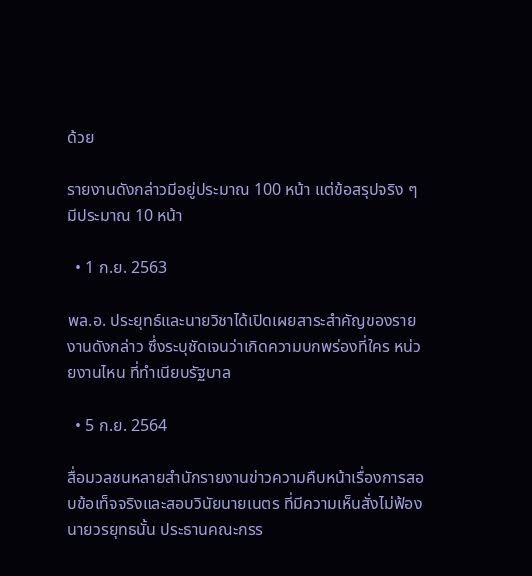ด้วย

รายงานดังกล่าวมีอยู่ประมาณ 100 หน้า แต่ข้อสรุปจริง ๆ มีประมาณ 10 หน้า

  • 1 ก.ย. 2563

พล.อ. ประยุทธ์และนายวิชาได้เปิดเผยสาระสำคัญของรายงานดังกล่าว ซึ่งระบุชัดเจนว่าเกิดความบกพร่องที่ใคร หน่วยงานไหน ที่ทำเนียบรัฐบาล

  • 5 ก.ย. 2564

สื่อมวลชนหลายสำนักรายงานข่าวความคืบหน้าเรื่องการสอบข้อเท็จจริงและสอบวินัยนายเนตร ที่มีความเห็นสั่งไม่ฟ้องนายวรยุทธนั้น ประธานคณะกรร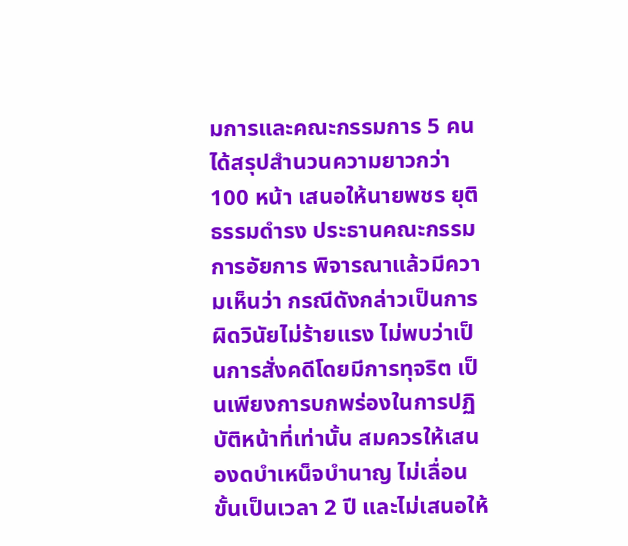มการและคณะกรรมการ 5 คน ได้สรุปสำนวนความยาวกว่า 100 หน้า เสนอให้นายพชร ยุติธรรมดำรง ประธานคณะกรรมการอัยการ พิจารณาแล้วมีความเห็นว่า กรณีดังกล่าวเป็นการผิดวินัยไม่ร้ายแรง ไม่พบว่าเป็นการสั่งคดีโดยมีการทุจริต เป็นเพียงการบกพร่องในการปฏิบัติหน้าที่เท่านั้น สมควรให้เสนองดบำเหน็จบำนาญ ไม่เลื่อนขั้นเป็นเวลา 2 ปี และไม่เสนอให้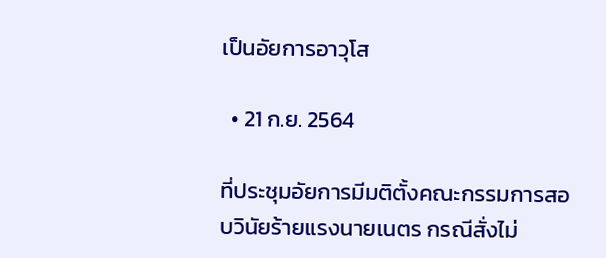เป็นอัยการอาวุโส

  • 21 ก.ย. 2564

ที่ประชุมอัยการมีมติตั้งคณะกรรมการสอบวินัยร้ายแรงนายเนตร กรณีสั่งไม่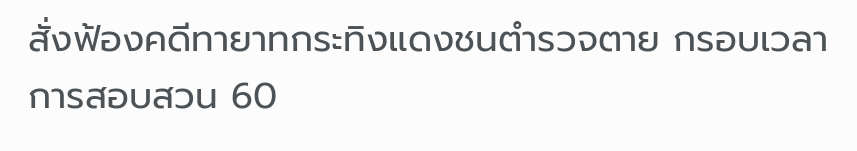สั่งฟ้องคดีทายาทกระทิงแดงชนตำรวจตาย กรอบเวลาการสอบสวน 60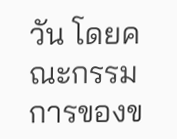วัน โดยคณะกรรมการของข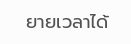ยายเวลาได้